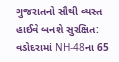ગુજરાતનો સૌથી વ્યસ્ત હાઈવે બનશે સુરક્ષિત: વડોદરામાં NH-48ના 65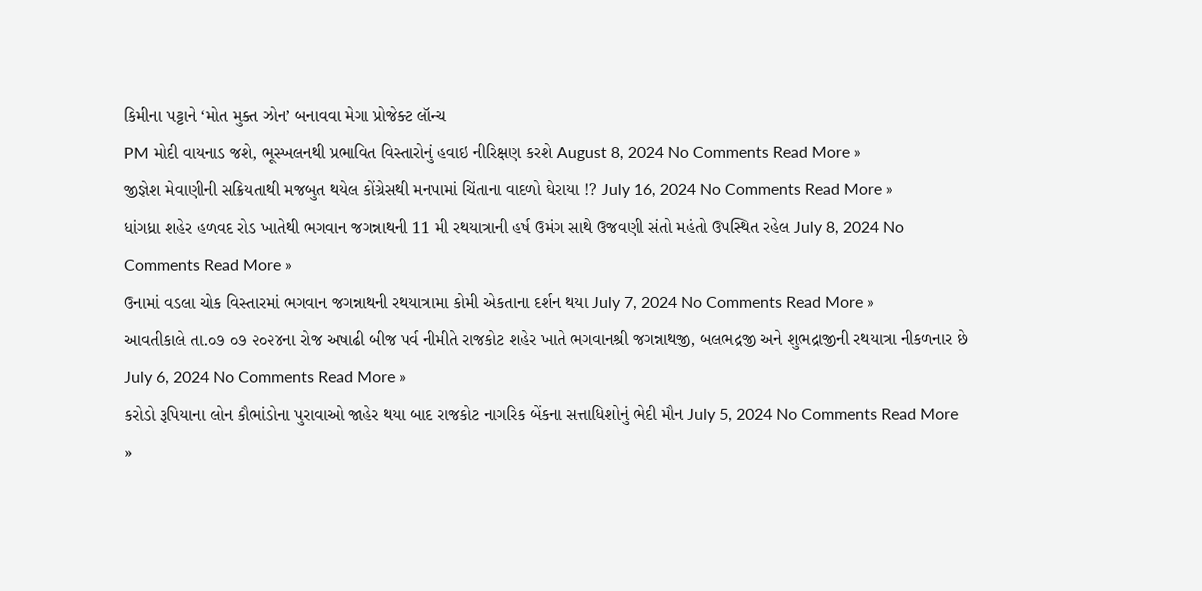કિમીના પટ્ટાને ‘મોત મુક્ત ઝોન’ બનાવવા મેગા પ્રોજેક્ટ લૉન્ચ
PM મોદી વાયનાડ જશે, ભૂસ્ખલનથી પ્રભાવિત વિસ્તારોનું હવાઇ નીરિક્ષણ કરશે August 8, 2024 No Comments Read More »
જીજ્ઞેશ મેવાણીની સક્રિયતાથી મજબુત થયેલ કોંગ્રેસથી મનપામાં ચિંતાના વાદળો ઘેરાયા !? July 16, 2024 No Comments Read More »
ધાંગધ્રા શહેર હળવદ રોડ ખાતેથી ભગવાન જગન્નાથની 11 મી રથયાત્રાની હર્ષ ઉમંગ સાથે ઉજવણી સંતો મહંતો ઉપસ્થિત રહેલ July 8, 2024 No Comments Read More »
ઉનામાં વડલા ચોક વિસ્તારમાં ભગવાન જગન્નાથની રથયાત્રામા કોમી એકતાના દર્શન થયા July 7, 2024 No Comments Read More »
આવતીકાલે તા.૦૭ ૦૭ ૨૦૨૪ના રોજ અષાઢી બીજ પર્વ નીમીતે રાજકોટ શહેર ખાતે ભગવાનશ્રી જગન્નાથજી, બલભદ્રજી અને શુભદ્રાજીની રથયાત્રા નીકળનાર છે July 6, 2024 No Comments Read More »
કરોડો રૂપિયાના લોન કૌભાંડોના પુરાવાઓ જાહેર થયા બાદ રાજકોટ નાગરિક બેંકના સત્તાધિશોનું ભેદી મૌન July 5, 2024 No Comments Read More »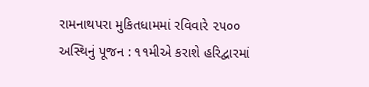રામનાથપરા મુકિતધામમાં રવિવારે ૨૫૦૦ અસ્થિનું પૂજન : ૧૧મીએ કરાશે હરિદ્વારમાં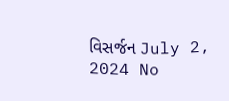વિસર્જન July 2, 2024 No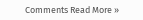Comments Read More »